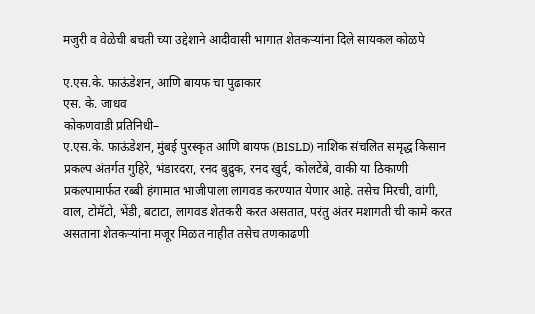मजुरी व वेळेची बचती च्या उद्देशाने आदीवासी भागात शेतकऱ्यांना दिले सायकल कोळपे

ए.एस.के. फाऊंडेशन, आणि बायफ चा पुढाकार
एस. के. जाधव
कोकणवाडी प्रतिनिधी–
ए.एस.के. फाऊंडेशन, मुंबई पुरस्कृत आणि बायफ (BISLD) नाशिक संचलित समृद्ध किसान प्रकल्प अंतर्गत गुहिरे, भंडारदरा, रनद बुद्रुक, रनद खुर्द, कोलटेंबे, वाकी या ठिकाणी प्रकल्पामार्फत रब्बी हंगामात भाजीपाला लागवड करण्यात येणार आहे. तसेच मिरची, वांगी, वाल, टोमॅटो, भेंडी, बटाटा, लागवड शेतकरी करत असतात, परंतु अंतर मशागती ची कामे करत असताना शेतकऱ्यांना मजूर मिळत नाहीत तसेच तणकाढणी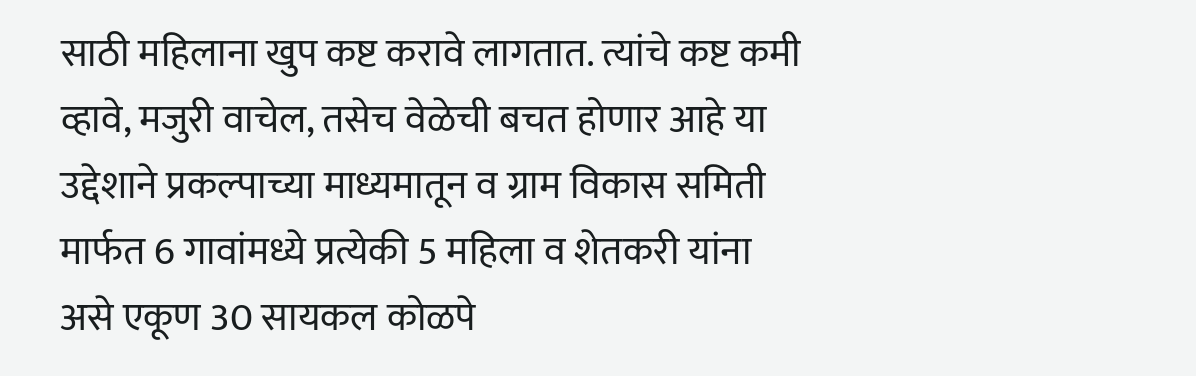साठी महिलाना खुप कष्ट करावे लागतात. त्यांचे कष्ट कमी व्हावे, मजुरी वाचेल, तसेच वेळेची बचत होणार आहे या उद्देशाने प्रकल्पाच्या माध्यमातून व ग्राम विकास समिती मार्फत 6 गावांमध्ये प्रत्येकी 5 महिला व शेतकरी यांना असे एकूण 30 सायकल कोळपे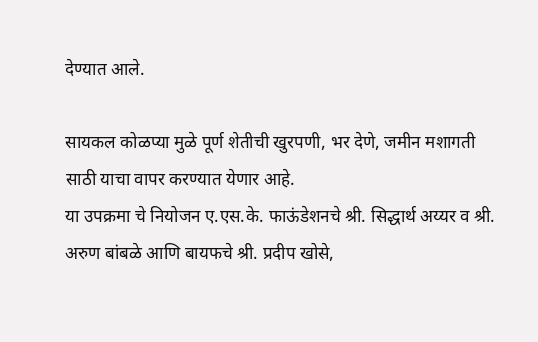देण्यात आले.

सायकल कोळप्या मुळे पूर्ण शेतीची खुरपणी, भर देणे, जमीन मशागती साठी याचा वापर करण्यात येणार आहे.
या उपक्रमा चे नियोजन ए.एस.के. फाऊंडेशनचे श्री. सिद्धार्थ अय्यर व श्री. अरुण बांबळे आणि बायफचे श्री. प्रदीप खोसे,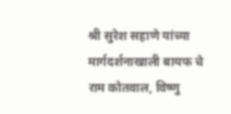श्री सुरेश सहाणे यांच्या मार्गदर्शनाखाली बायफ चे राम कोतवाल, विष्णु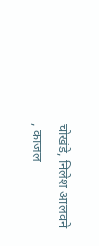चोखंडे, निलेश आलवने , काजल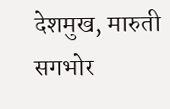देशमुख, मारुती सगभोर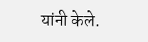यांनी केले.